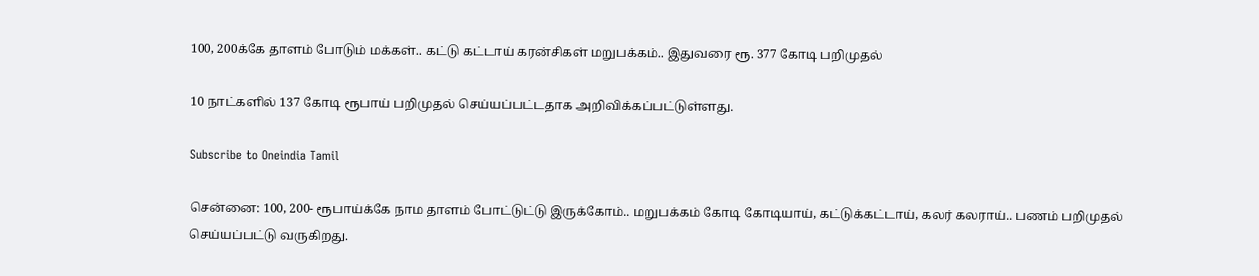100, 200க்கே தாளம் போடும் மக்கள்.. கட்டு கட்டாய் கரன்சிகள் மறுபக்கம்.. இதுவரை ரூ. 377 கோடி பறிமுதல்

10 நாட்களில் 137 கோடி ரூபாய் பறிமுதல் செய்யப்பட்டதாக அறிவிக்கப்பட்டுள்ளது.

Subscribe to Oneindia Tamil

சென்னை: 100, 200- ரூபாய்க்கே நாம தாளம் போட்டுட்டு இருக்கோம்.. மறுபக்கம் கோடி கோடியாய், கட்டுக்கட்டாய், கலர் கலராய்.. பணம் பறிமுதல் செய்யப்பட்டு வருகிறது.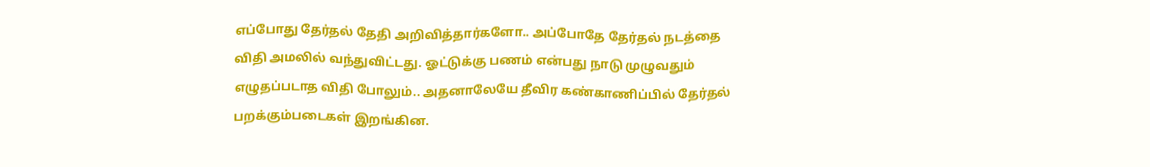எப்போது தேர்தல் தேதி அறிவித்தார்களோ.. அப்போதே தேர்தல் நடத்தை விதி அமலில் வந்துவிட்டது. ஓட்டுக்கு பணம் என்பது நாடு முழுவதும் எழுதப்படாத விதி போலும்.. அதனாலேயே தீவிர கண்காணிப்பில் தேர்தல் பறக்கும்படைகள் இறங்கின.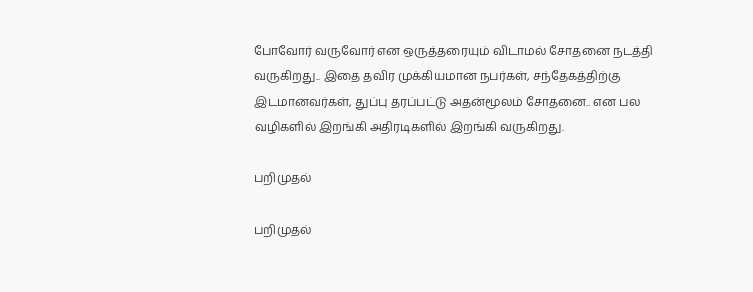போவோர் வருவோர் என ஒருத்தரையும் விடாமல் சோதனை நடத்தி வருகிறது.. இதை தவிர முக்கியமான நபர்கள், சந்தேகத்திற்கு இடமானவர்கள், துப்பு தரப்பட்டு அதன்மூலம் சோதனை.. என பல வழிகளில் இறங்கி அதிரடிகளில் இறங்கி வருகிறது.

பறிமுதல்

பறிமுதல்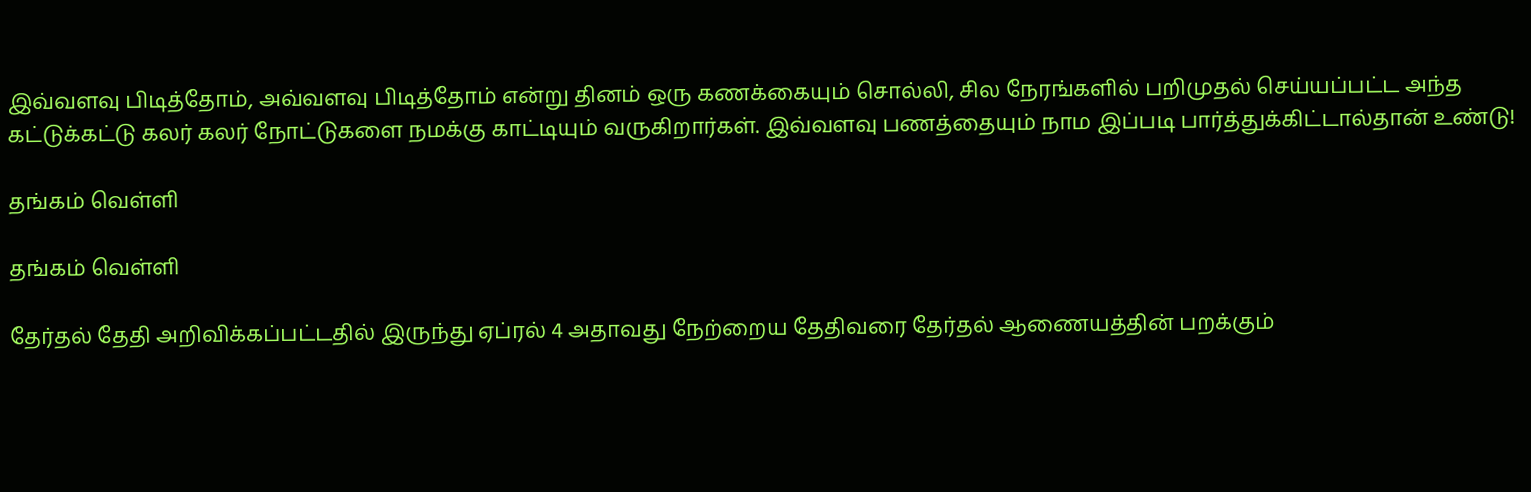இவ்வளவு பிடித்தோம், அவ்வளவு பிடித்தோம் என்று தினம் ஒரு கணக்கையும் சொல்லி, சில நேரங்களில் பறிமுதல் செய்யப்பட்ட அந்த கட்டுக்கட்டு கலர் கலர் நோட்டுகளை நமக்கு காட்டியும் வருகிறார்கள். இவ்வளவு பணத்தையும் நாம இப்படி பார்த்துக்கிட்டால்தான் உண்டு!

தங்கம் வெள்ளி

தங்கம் வெள்ளி

தேர்தல் தேதி அறிவிக்கப்பட்டதில் இருந்து ஏப்ரல் 4 அதாவது நேற்றைய தேதிவரை தேர்தல் ஆணையத்தின் பறக்கும்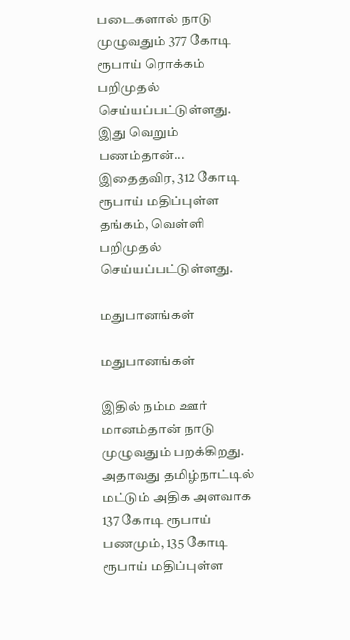படைகளால் நாடு முழுவதும் 377 கோடி ரூபாய் ரொக்கம் பறிமுதல் செய்யப்பட்டுள்ளது. இது வெறும் பணம்தான்... இதைதவிர, 312 கோடி ரூபாய் மதிப்புள்ள தங்கம், வெள்ளி பறிமுதல் செய்யப்பட்டுள்ளது.

மதுபானங்கள்

மதுபானங்கள்

இதில் நம்ம ஊர் மானம்தான் நாடு முழுவதும் பறக்கிறது. அதாவது தமிழ்நாட்டில் மட்டும் அதிக அளவாக 137 கோடி ரூபாய் பணமும், 135 கோடி ரூபாய் மதிப்புள்ள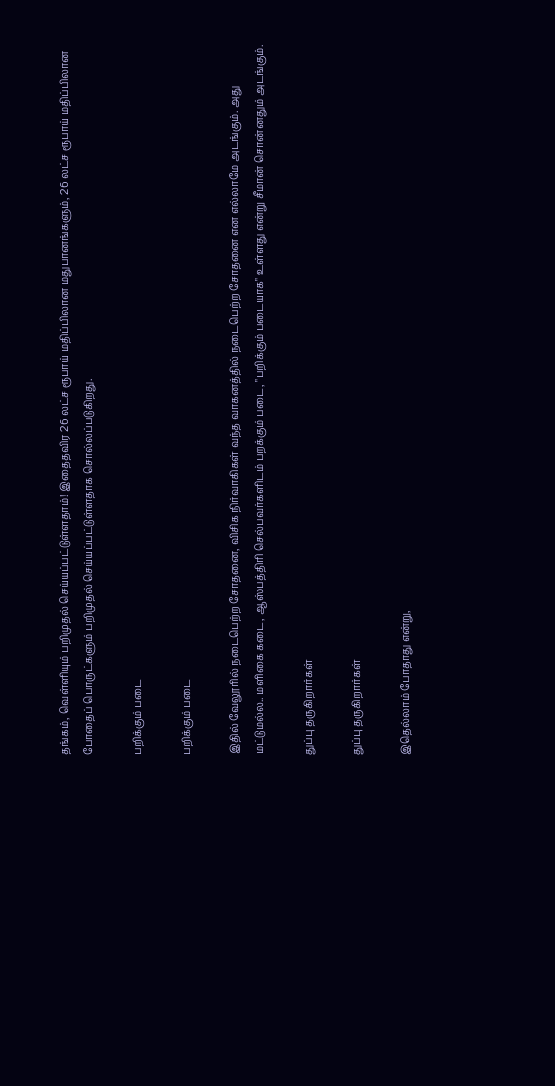தங்கம், வெள்ளியும் பறிமுதல் செய்யப்பட்டுள்ளதாம்! இதைதவிர 26 லட்ச ரூபாய் மதிப்பிலான மதுபானங்களும், 26 லட்ச ரூபாய் மதிப்பிலான போதைப் பொருட்களும் பறிமுதல் செய்யப்பட்டுள்ளதாக சொல்லப்படுகிறது.

பறிக்கும் படை

பறிக்கும் படை

இதில் வேலூரில் நடைபெற்ற சோதனை, விசிக நிர்வாகிகள் வந்த வாகனத்தில் நடைபெற்ற சோதனை என எல்லாமே அடங்கும். அது மட்டுமல்ல.. மளிகை கடை, ஆஸ்பத்திரி செல்பவர்களிடம் பறக்கும் படை, "பறிக்கும் படையாக" உள்ளது என்று சீமான் சொன்னதும் அடங்கும்.

துப்பு தருகிறார்கள்

துப்பு தருகிறார்கள்

இதெல்லாம் போதாது என்று,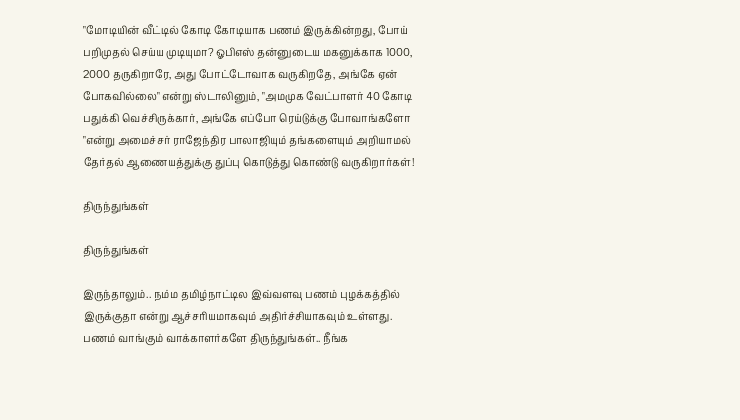"மோடியின் வீட்டில் கோடி கோடியாக பணம் இருக்கின்றது, போய் பறிமுதல் செய்ய முடியுமா? ஓபிஎஸ் தன்னுடைய மகனுக்காக 1000, 2000 தருகிறாரே, அது போட்டோவாக வருகிறதே, அங்கே ஏன் போகவில்லை" என்று ஸ்டாலினும், "அமமுக வேட்பாளர் 40 கோடி பதுக்கி வெச்சிருக்கார், அங்கே எப்போ ரெய்டுக்கு போவாங்களோ "என்று அமைச்சர் ராஜேந்திர பாலாஜியும் தங்களையும் அறியாமல் தேர்தல் ஆணையத்துக்கு துப்பு கொடுத்து கொண்டு வருகிறார்கள்!

திருந்துங்கள்

திருந்துங்கள்

இருந்தாலும்.. நம்ம தமிழ்நாட்டில இவ்வளவு பணம் புழக்கத்தில் இருக்குதா என்று ஆச்சரியமாகவும் அதிர்ச்சியாகவும் உள்ளது. பணம் வாங்கும் வாக்காளர்களே திருந்துங்கள்.. நீங்க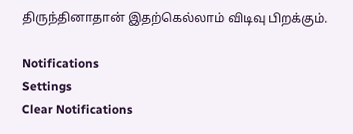திருந்தினாதான் இதற்கெல்லாம் விடிவு பிறக்கும்.

Notifications
Settings
Clear Notifications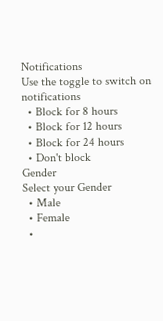Notifications
Use the toggle to switch on notifications
  • Block for 8 hours
  • Block for 12 hours
  • Block for 24 hours
  • Don't block
Gender
Select your Gender
  • Male
  • Female
  •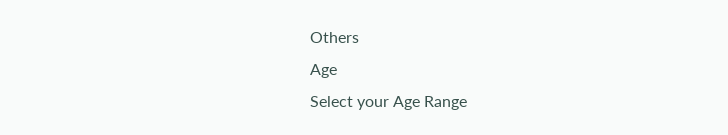Others
Age
Select your Age Range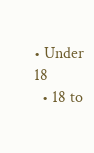• Under 18
  • 18 to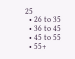25
  • 26 to 35
  • 36 to 45
  • 45 to 55
  • 55+